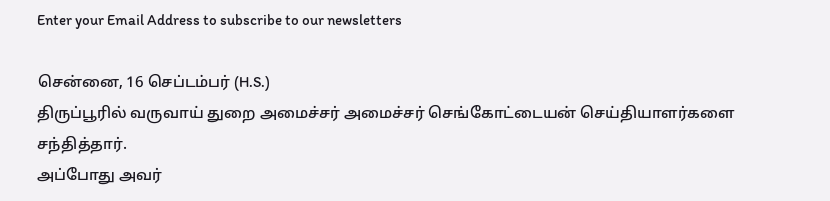Enter your Email Address to subscribe to our newsletters

சென்னை, 16 செப்டம்பர் (H.S.)
திருப்பூரில் வருவாய் துறை அமைச்சர் அமைச்சர் செங்கோட்டையன் செய்தியாளர்களை சந்தித்தார்.
அப்போது அவர்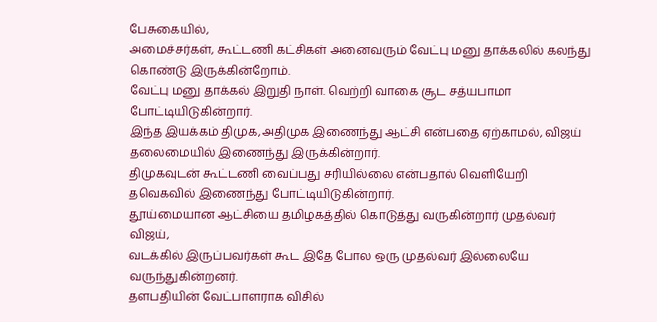பேசுகையில்,
அமைச்சர்கள், கூட்டணி கட்சிகள் அனைவரும் வேட்பு மனு தாக்கலில் கலந்து கொண்டு இருக்கின்றோம்.
வேட்பு மனு தாக்கல் இறுதி நாள். வெற்றி வாகை சூட சத்யபாமா போட்டியிடுகின்றார்.
இந்த இயக்கம் திமுக,அதிமுக இணைந்து ஆட்சி என்பதை ஏற்காமல், விஜய் தலைமையில் இணைந்து இருக்கின்றார்.
திமுகவுடன் கூட்டணி வைப்பது சரியில்லை என்பதால் வெளியேறி தவெகவில் இணைந்து போட்டியிடுகின்றார்.
தூய்மையான ஆட்சியை தமிழகத்தில் கொடுத்து வருகின்றார் முதல்வர் விஜய்,
வடக்கில் இருப்பவர்கள் கூட இதே போல ஒரு முதல்வர் இல்லையே வருந்துகின்றனர்.
தளபதியின் வேட்பாளராக விசில்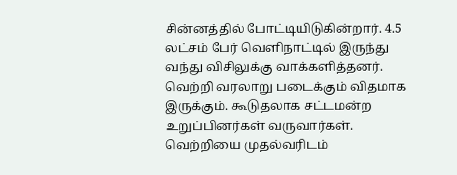சின்னத்தில் போட்டியிடுகின்றார். 4.5 லட்சம் பேர் வெளிநாட்டில் இருந்து வந்து விசிலுக்கு வாக்களித்தனர்.
வெற்றி வரலாறு படைக்கும் விதமாக இருக்கும். கூடுதலாக சட்டமன்ற உறுப்பினர்கள் வருவார்கள்.
வெற்றியை முதல்வரிடம்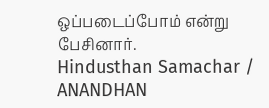ஒப்படைப்போம் என்று பேசினார்.
Hindusthan Samachar / ANANDHAN